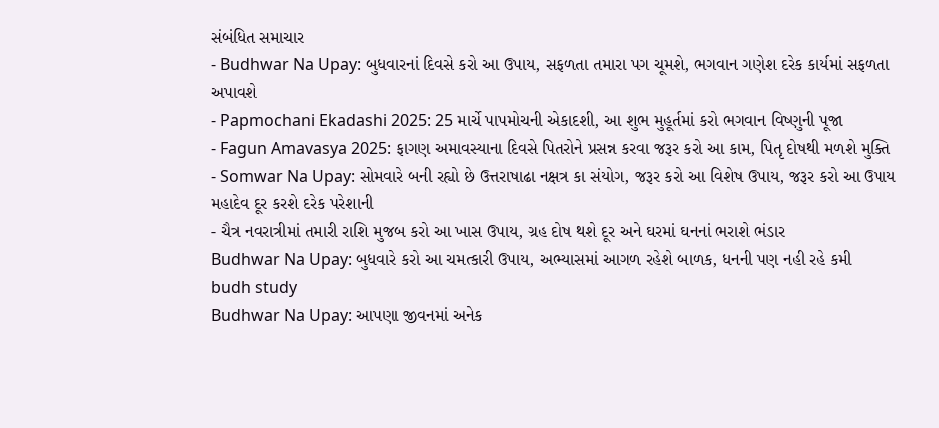સંબંધિત સમાચાર
- Budhwar Na Upay: બુધવારનાં દિવસે કરો આ ઉપાય, સફળતા તમારા પગ ચૂમશે, ભગવાન ગણેશ દરેક કાર્યમાં સફળતા અપાવશે
- Papmochani Ekadashi 2025: 25 માર્ચે પાપમોચની એકાદશી, આ શુભ મુહૂર્તમાં કરો ભગવાન વિષ્ણુની પૂજા
- Fagun Amavasya 2025: ફાગણ અમાવસ્યાના દિવસે પિતરોને પ્રસન્ન કરવા જરૂર કરો આ કામ, પિતૃ દોષથી મળશે મુક્તિ
- Somwar Na Upay: સોમવારે બની રહ્યો છે ઉત્તરાષાઢા નક્ષત્ર કા સંયોગ, જરૂર કરો આ વિશેષ ઉપાય, જરૂર કરો આ ઉપાય મહાદેવ દૂર કરશે દરેક પરેશાની
- ચૈત્ર નવરાત્રીમાં તમારી રાશિ મુજબ કરો આ ખાસ ઉપાય, ગ્રહ દોષ થશે દૂર અને ઘરમાં ઘનનાં ભરાશે ભંડાર
Budhwar Na Upay: બુધવારે કરો આ ચમત્કારી ઉપાય, અભ્યાસમાં આગળ રહેશે બાળક, ધનની પણ નહી રહે કમી
budh study
Budhwar Na Upay: આપણા જીવનમાં અનેક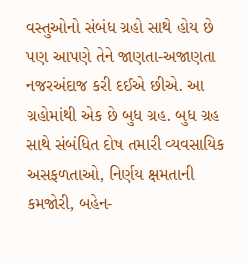વસ્તુઓનો સંબંધ ગ્રહો સાથે હોય છે પણ આપણે તેને જાણતા-અજાણતા નજરઅંદાજ કરી દઈએ છીએ. આ ગ્રહોમાંથી એક છે બુધ ગ્રહ. બુધ ગ્રહ સાથે સંબંધિત દોષ તમારી વ્યવસાયિક અસફળતાઓ, નિર્ણય ક્ષમતાની કમજોરી, બહેન-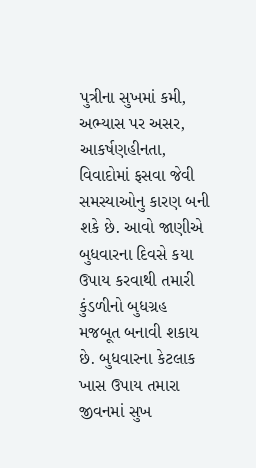પુત્રીના સુખમાં કમી, અભ્યાસ પર અસર, આકર્ષણહીનતા, વિવાદોમાં ફસવા જેવી સમસ્યાઓનુ કારણ બની શકે છે. આવો જાણીએ બુધવારના દિવસે કયા ઉપાય કરવાથી તમારી કુંડળીનો બુધગ્રહ મજબૂત બનાવી શકાય છે. બુધવારના કેટલાક ખાસ ઉપાય તમારા જીવનમાં સુખ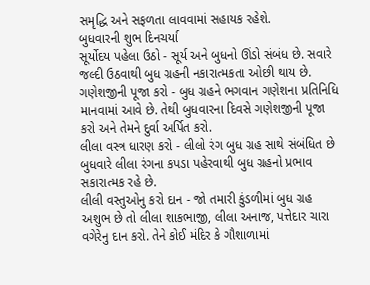સમૃદ્ધિ અને સફળતા લાવવામાં સહાયક રહેશે.
બુધવારની શુભ દિનચર્યા
સૂર્યોદય પહેલા ઉઠો - સૂર્ય અને બુધનો ઊંડો સંબંધ છે. સવારે જલ્દી ઉઠવાથી બુધ ગ્રહની નકારાત્મકતા ઓછી થાય છે.
ગણેશજીની પૂજા કરો - બુધ ગ્રહને ભગવાન ગણેશના પ્રતિનિધિ માનવામાં આવે છે. તેથી બુધવારના દિવસે ગણેશજીની પૂજા કરો અને તેમને દુર્વા અર્પિત કરો.
લીલા વસ્ત્ર ધારણ કરો - લીલો રંગ બુધ ગ્રહ સાથે સંબંધિત છે બુધવારે લીલા રંગના કપડા પહેરવાથી બુધ ગ્રહનો પ્રભાવ સકારાત્મક રહે છે.
લીલી વસ્તુઓનુ કરો દાન - જો તમારી કુંડળીમાં બુધ ગ્રહ અશુભ છે તો લીલા શાકભાજી, લીલા અનાજ, પત્તેદાર ચારા વગેરેનુ દાન કરો. તેને કોઈ મંદિર કે ગૌશાળામાં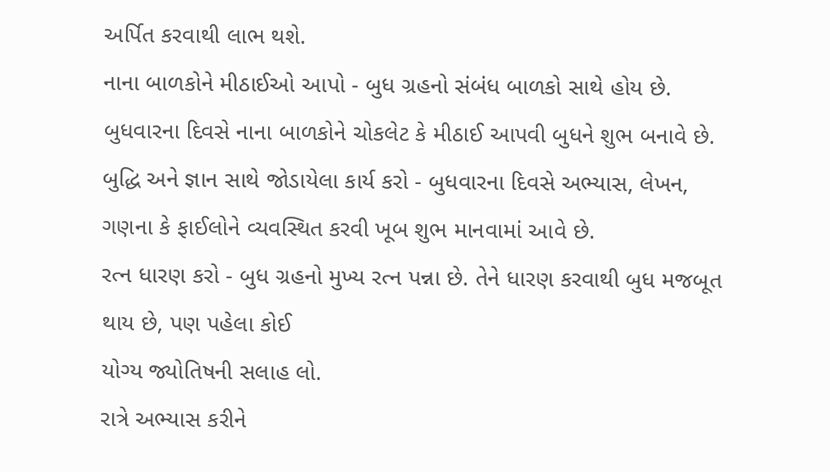અર્પિત કરવાથી લાભ થશે.
નાના બાળકોને મીઠાઈઓ આપો - બુધ ગ્રહનો સંબંધ બાળકો સાથે હોય છે. બુધવારના દિવસે નાના બાળકોને ચોકલેટ કે મીઠાઈ આપવી બુધને શુભ બનાવે છે.
બુદ્ધિ અને જ્ઞાન સાથે જોડાયેલા કાર્ય કરો - બુધવારના દિવસે અભ્યાસ, લેખન, ગણના કે ફાઈલોને વ્યવસ્થિત કરવી ખૂબ શુભ માનવામાં આવે છે.
રત્ન ધારણ કરો - બુધ ગ્રહનો મુખ્ય રત્ન પન્ના છે. તેને ધારણ કરવાથી બુધ મજબૂત થાય છે, પણ પહેલા કોઈ
યોગ્ય જ્યોતિષની સલાહ લો.
રાત્રે અભ્યાસ કરીને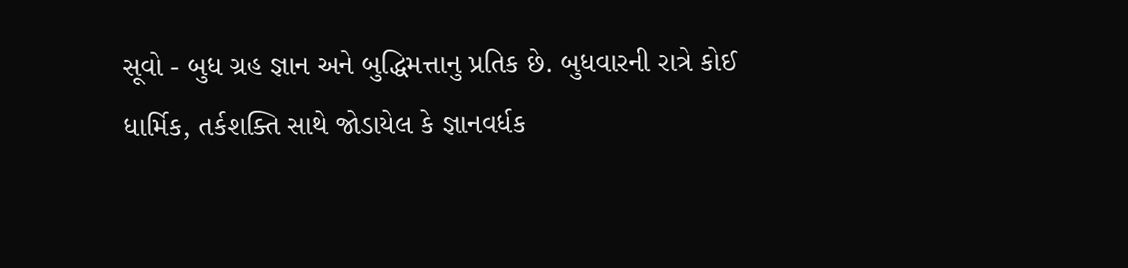સૂવો - બુધ ગ્રહ જ્ઞાન અને બુદ્ધિમત્તાનુ પ્રતિક છે. બુધવારની રાત્રે કોઈ ધાર્મિક, તર્કશક્તિ સાથે જોડાયેલ કે જ્ઞાનવર્ધક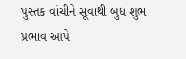પુસ્તક વાંચીને સૂવાથી બુધ શુભ પ્રભાવ આપે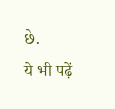છે.
ये भी पढ़ें